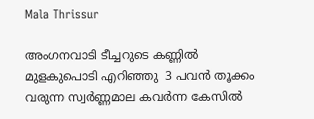Mala Thrissur

അംഗനവാടി ടീച്ചറുടെ കണ്ണിൽ മുളകുപൊടി എറിഞ്ഞു  3 പവൻ തൂക്കം വരുന്ന സ്വർണ്ണമാല കവർന്ന കേസിൽ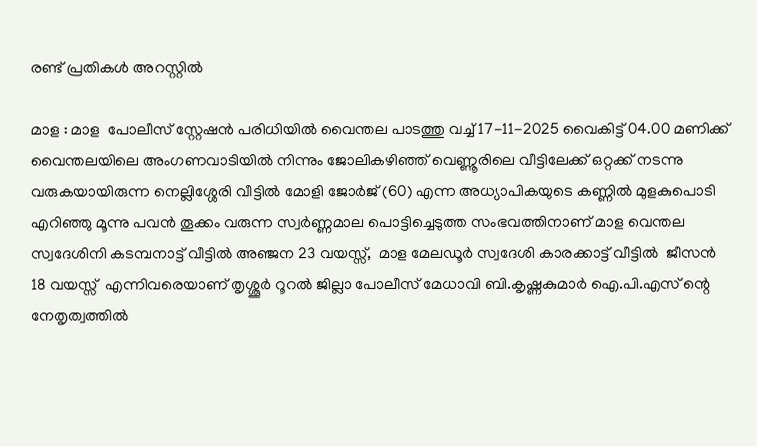രണ്ട് പ്രതികൾ അറസ്റ്റിൽ

മാള : മാള  പോലീസ് സ്റ്റേഷൻ പരിധിയിൽ വൈന്തല പാടത്തു വച്ച് 17-11-2025 വൈകിട്ട് 04.00 മണിക്ക്  വൈന്തലയിലെ അംഗണവാടിയിൽ നിന്നും ജോലികഴിഞ്ഞ് വെണ്ണൂരിലെ വീട്ടിലേക്ക് ഒറ്റക്ക് നടന്നു വരുകയായിരുന്ന നെല്ലിശ്ശേരി വീട്ടിൽ മോളി ജോർജ് (60) എന്ന അധ്യാപികയുടെ കണ്ണിൽ മുളകുപൊടി എറിഞ്ഞു മൂന്നു പവൻ തൂക്കം വരുന്ന സ്വർണ്ണമാല പൊട്ടിച്ചെടുത്ത സംഭവത്തിനാണ് മാള വെന്തല സ്വദേശിനി കടമ്പനാട്ട് വീട്ടിൽ അഞ്ജന 23 വയസ്സ്,  മാള മേലഡൂർ സ്വദേശി കാരക്കാട്ട് വീട്ടിൽ  ജീസൻ  18 വയസ്സ്  എന്നിവരെയാണ് തൃശ്ശൂർ റൂറൽ ജില്ലാ പോലീസ് മേധാവി ബി.കൃഷ്ണകുമാർ ഐ.പി.എസ് ന്റെ  നേതൃത്വത്തിൽ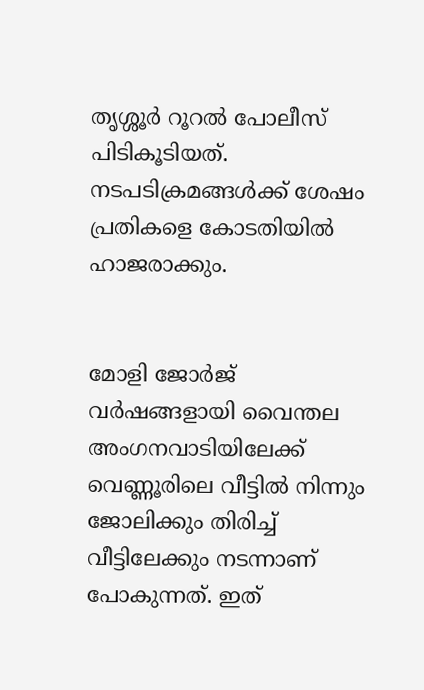തൃശ്ശൂർ റൂറൽ പോലീസ് പിടികൂടിയത്. നടപടിക്രമങ്ങൾക്ക് ശേഷം പ്രതികളെ കോടതിയിൽ ഹാജരാക്കും.


മോളി ജോർജ് വർഷങ്ങളായി വൈന്തല അംഗനവാടിയിലേക്ക് വെണ്ണൂരിലെ വീട്ടിൽ നിന്നും ജോലിക്കും തിരിച്ച് വീട്ടിലേക്കും നടന്നാണ് പോകുന്നത്. ഇത്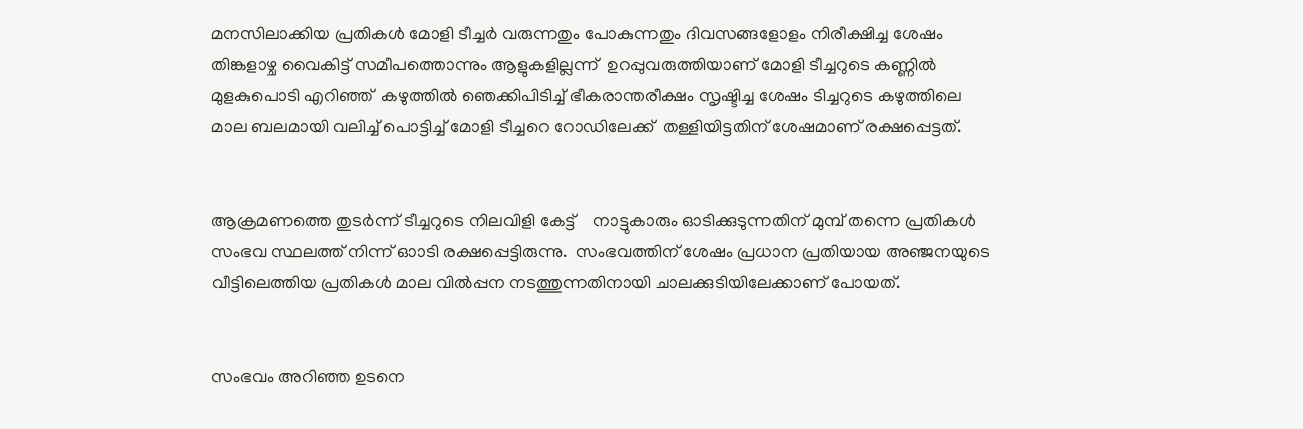മനസിലാക്കിയ പ്രതികൾ മോളി ടീച്ചർ വരുന്നതും പോകുന്നതും ദിവസങ്ങളോളം നിരീക്ഷിച്ച ശേഷം തിങ്കളാഴ്ച വൈകിട്ട് സമീപത്തൊന്നും ആളുകളില്ലന്ന്  ഉറപ്പുവരുത്തിയാണ് മോളി ടീച്ചറുടെ കണ്ണിൽ മുളകുപൊടി എറിഞ്ഞ്  കഴുത്തിൽ ഞെക്കിപിടിച്ച് ഭീകരാന്തരീക്ഷം സൃഷ്ടിച്ച ശേഷം ടിച്ചറുടെ കഴുത്തിലെ മാല ബലമായി വലിച്ച് പൊട്ടിച്ച് മോളി ടീച്ചറെ റോഡിലേക്ക്  തള്ളിയിട്ടതിന് ശേഷമാണ് രക്ഷപ്പെട്ടത്.


ആക്രമണത്തെ തുടർന്ന് ടീച്ചറുടെ നിലവിളി കേട്ട്    നാട്ടുകാരും ഓടിക്കുടുന്നതിന് മുമ്പ് തന്നെ പ്രതികൾ സംഭവ സ്ഥലത്ത് നിന്ന് ഓാടി രക്ഷപ്പെട്ടിരുന്നു.  സംഭവത്തിന് ശേഷം പ്രധാന പ്രതിയായ അഞ്ജനയുടെ വീട്ടിലെത്തിയ പ്രതികൾ മാല വിൽപ്പന നടത്തുന്നതിനായി ചാലക്കുടിയിലേക്കാണ് പോയത്.


സംഭവം അറിഞ്ഞ ഉടനെ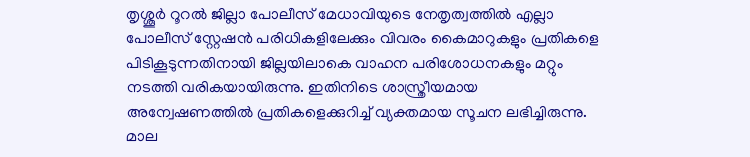തൃശ്ശൂർ റൂറൽ ജില്ലാ പോലീസ് മേധാവിയുടെ നേതൃത്വത്തിൽ എല്ലാ പോലീസ് സ്റ്റേഷൻ പരിധികളിലേക്കും വിവരം കൈമാറുകളും പ്രതികളെ പിടികൂടുന്നതിനായി ജില്ലയിലാകെ വാഹന പരിശോധനകളും മറ്റും നടത്തി വരികയായിരുന്നു. ഇതിനിടെ ശാസ്ത്രീയമായ അന്വേഷണത്തിൽ പ്രതികളെക്കുറിച്ച് വ്യക്തമായ സൂചന ലഭിച്ചിരുന്നു. മാല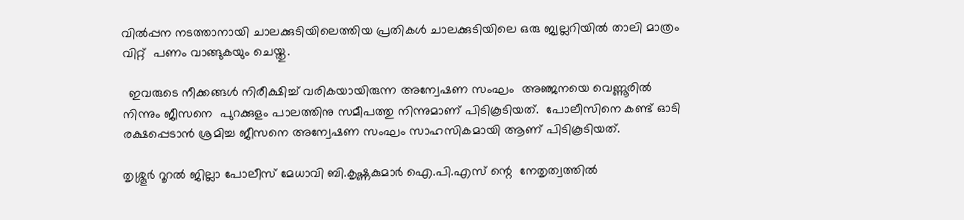വിൽപ്പന നടത്താനായി ചാലക്കുടിയിലെത്തിയ പ്രതികൾ ചാലക്കുടിയിലെ ഒരു ജ്വല്ലറിയിൽ താലി മാത്രം  വിറ്റ്  പണം വാങ്ങുകയും ചെയ്തു.

  ഇവരുടെ നീക്കങ്ങൾ നിരീക്ഷിച്ച് വരികയായിരുന്ന അന്വേഷണ സംഘം  അഞ്ജനയെ വെണ്ണൂരിൽ നിന്നും ജീസനെ  പുറക്കുളം പാലത്തിനു സമീപത്തു നിന്നുമാണ് പിടികൂടിയത്.  പോലീസിനെ കണ്ട് ഓടി രക്ഷപ്പെടാൻ ശ്രമിച്ച ജീസനെ അന്വേഷണ സംഘം സാഹസികമായി ആണ് പിടികൂടിയത്.

തൃശ്ശൂർ റൂറൽ ജില്ലാ പോലീസ് മേധാവി ബി.കൃഷ്ണകുമാർ ഐ.പി.എസ് ന്റെ  നേതൃത്വത്തിൽ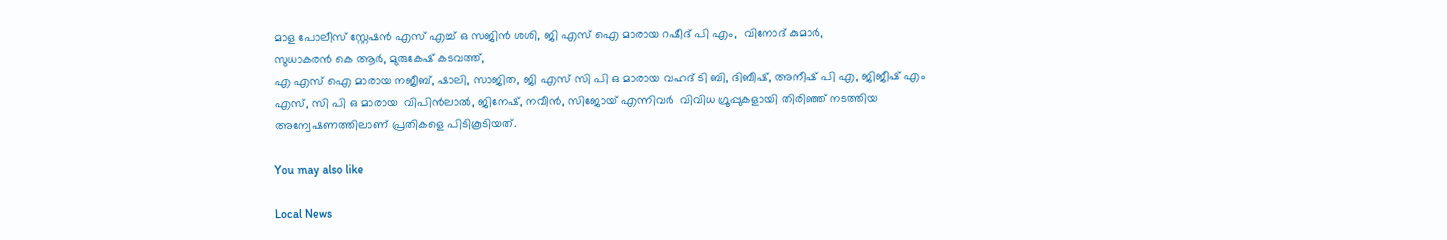മാള പോലീസ് സ്റ്റേഷൻ എസ് എച്ച് ഒ സജിൻ ശശി, ജി എസ് ഐ മാരായ റഷീദ് പി എം,  വിനോദ് കുമാർ,
സുധാകരൻ കെ ആർ, മുരുകേഷ് കടവത്ത്,
എ എസ് ഐ മാരായ നജീബ്, ഷാലി, സാജിത, ജി എസ് സി പി ഒ മാരായ വഹദ് ടി ബി, ദിബീഷ്, അനീഷ് പി എ, ജിജീഷ് എം എസ്, സി പി ഒ മാരായ  വിപിൻലാൽ, ജിനേഷ്, നവീൻ, സിജോയ് എന്നിവർ  വിവിധ ഗ്രൂപ്പുകളായി തിരിഞ്ഞ് നടത്തിയ അന്വേഷണത്തിലാണ് പ്രതികളെ പിടികൂടിയത്.

You may also like

Local News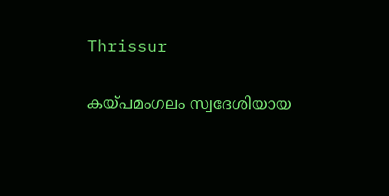Thrissur

കയ്‌പമംഗലം സ്വദേശിയായ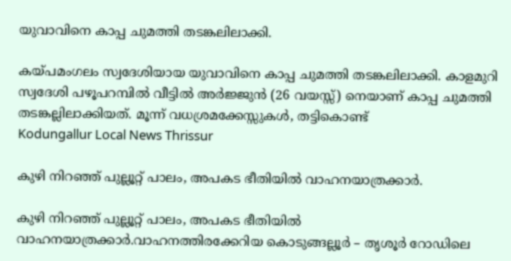യുവാവിനെ കാപ്പ ചുമത്തി തടങ്കലിലാക്കി.

കയ്‌പമംഗലം സ്വദേശിയായ യുവാവിനെ കാപ്പ ചുമത്തി തടങ്കലിലാക്കി. കാളമുറി സ്വദേശി പഴൂപറമ്പില്‍ വീട്ടില്‍ അര്‍ജ്ജുന്‍ (26 വയസ്സ്) നെയാണ് കാപ്പ ചുമത്തി തടങ്കല്ലിലാക്കിയത്. മൂന്ന് വധശ്രമക്കേസ്സുകള്‍, തട്ടികൊണ്ട്
Kodungallur Local News Thrissur

കുഴി നിറഞ്ഞ് പുല്ലൂറ്റ് പാലം, അപകട ഭീതിയിൽ വാഹനയാത്രക്കാർ.

കുഴി നിറഞ്ഞ് പുല്ലൂറ്റ് പാലം, അപകട ഭീതിയിൽ വാഹനയാത്രക്കാർ.വാഹനത്തിരക്കേറിയ കൊടുങ്ങല്ലൂർ – തൃശൂർ റോഡിലെ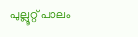പുല്ലൂറ്റ് പാലം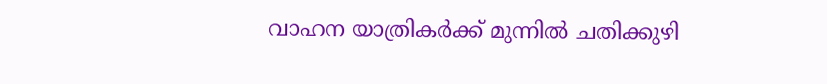വാഹന യാത്രികർക്ക് മുന്നിൽ ചതിക്കുഴി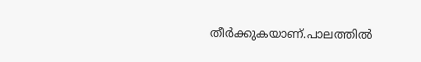തീർക്കുകയാണ്.പാലത്തിൽ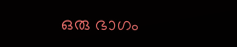ഒരു ഭാഗം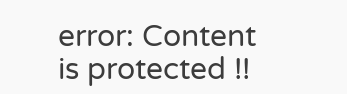error: Content is protected !!